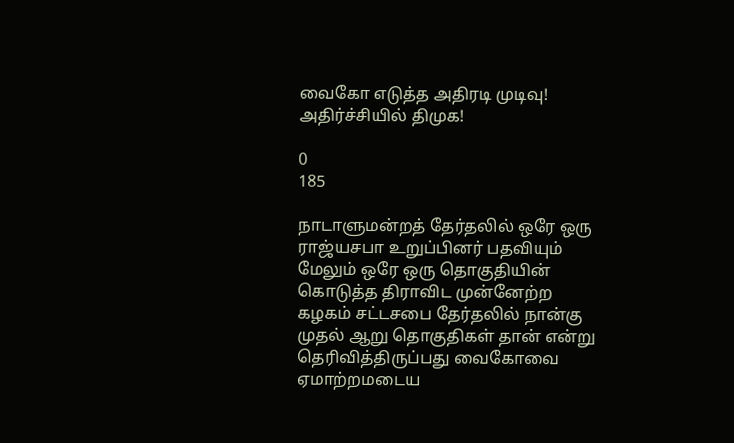வைகோ எடுத்த அதிரடி முடிவு! அதிர்ச்சியில் திமுக!

0
185

நாடாளுமன்றத் தேர்தலில் ஒரே ஒரு ராஜ்யசபா உறுப்பினர் பதவியும் மேலும் ஒரே ஒரு தொகுதியின் கொடுத்த திராவிட முன்னேற்ற கழகம் சட்டசபை தேர்தலில் நான்கு முதல் ஆறு தொகுதிகள் தான் என்று தெரிவித்திருப்பது வைகோவை ஏமாற்றமடைய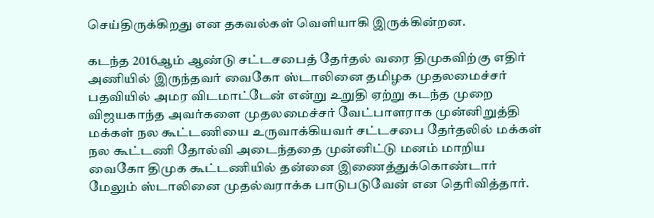செய்திருக்கிறது என தகவல்கள் வெளியாகி இருக்கின்றன.

கடந்த 2016ஆம் ஆண்டு சட்டசபைத் தேர்தல் வரை திமுகவிற்கு எதிர் அணியில் இருந்தவர் வைகோ ஸ்டாலினை தமிழக முதலமைச்சர் பதவியில் அமர விடமாட்டேன் என்று உறுதி ஏற்று கடந்த முறை விஜயகாந்த அவர்களை முதலமைச்சர் வேட்பாளராக முன்னிறுத்தி மக்கள் நல கூட்டணியை உருவாக்கியவர் சட்டசபை தேர்தலில் மக்கள் நல கூட்டணி தோல்வி அடைந்ததை முன்னிட்டு மனம் மாறிய வைகோ திமுக கூட்டணியில் தன்னை இணைத்துக்கொண்டார் மேலும் ஸ்டாலினை முதல்வராக்க பாடுபடுவேன் என தெரிவித்தார்.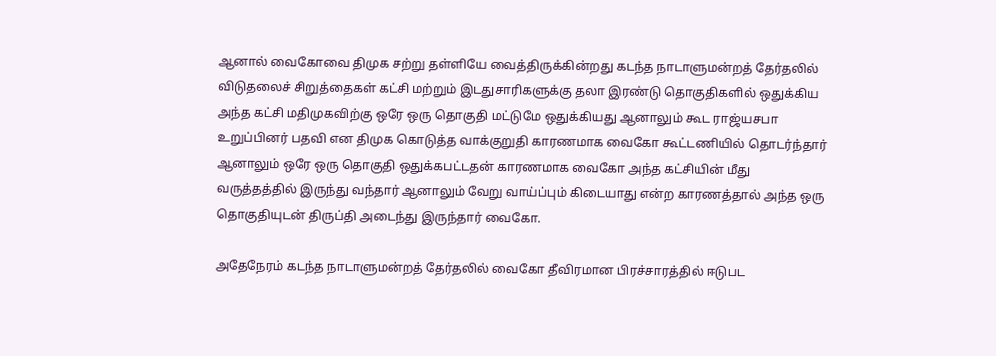ஆனால் வைகோவை திமுக சற்று தள்ளியே வைத்திருக்கின்றது கடந்த நாடாளுமன்றத் தேர்தலில் விடுதலைச் சிறுத்தைகள் கட்சி மற்றும் இடதுசாரிகளுக்கு தலா இரண்டு தொகுதிகளில் ஒதுக்கிய அந்த கட்சி மதிமுகவிற்கு ஒரே ஒரு தொகுதி மட்டுமே ஒதுக்கியது ஆனாலும் கூட ராஜ்யசபா உறுப்பினர் பதவி என திமுக கொடுத்த வாக்குறுதி காரணமாக வைகோ கூட்டணியில் தொடர்ந்தார் ஆனாலும் ஒரே ஒரு தொகுதி ஒதுக்கபட்டதன் காரணமாக வைகோ அந்த கட்சியின் மீது வருத்தத்தில் இருந்து வந்தார் ஆனாலும் வேறு வாய்ப்பும் கிடையாது என்ற காரணத்தால் அந்த ஒரு தொகுதியுடன் திருப்தி அடைந்து இருந்தார் வைகோ.

அதேநேரம் கடந்த நாடாளுமன்றத் தேர்தலில் வைகோ தீவிரமான பிரச்சாரத்தில் ஈடுபட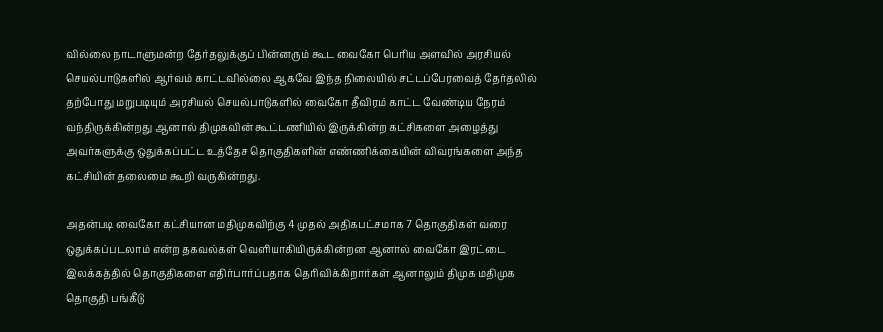வில்லை நாடாளுமன்ற தேர்தலுக்குப் பின்னரும் கூட வைகோ பெரிய அளவில் அரசியல் செயல்பாடுகளில் ஆர்வம் காட்டவில்லை ஆகவே இந்த நிலையில் சட்டப்பேரவைத் தேர்தலில் தற்போது மறுபடியும் அரசியல் செயல்பாடுகளில் வைகோ தீவிரம் காட்ட வேண்டிய நேரம் வந்திருக்கின்றது ஆனால் திமுகவின் கூட்டணியில் இருக்கின்ற கட்சிகளை அழைத்து அவர்களுக்கு ஒதுக்கப்பட்ட உத்தேச தொகுதிகளின் எண்ணிக்கையின் விவரங்களை அந்த கட்சியின் தலைமை கூறி வருகின்றது.

அதன்படி வைகோ கட்சியான மதிமுகவிற்கு 4 முதல் அதிகபட்சமாக 7 தொகுதிகள் வரை ஒதுக்கப்படலாம் என்ற தகவல்கள் வெளியாகியிருக்கின்றன ஆனால் வைகோ இரட்டை இலக்கத்தில் தொகுதிகளை எதிர்பார்ப்பதாக தெரிவிக்கிறார்கள் ஆனாலும் திமுக மதிமுக தொகுதி பங்கீடு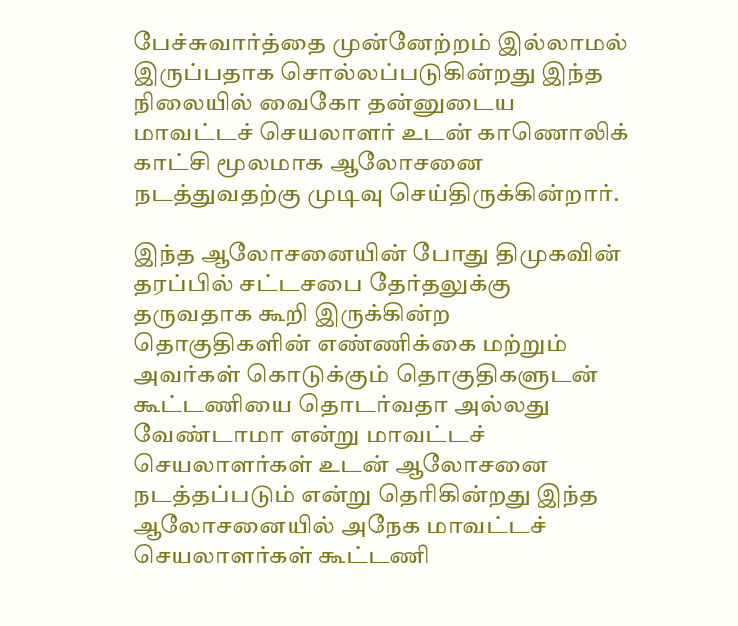பேச்சுவார்த்தை முன்னேற்றம் இல்லாமல் இருப்பதாக சொல்லப்படுகின்றது இந்த நிலையில் வைகோ தன்னுடைய மாவட்டச் செயலாளர் உடன் காணொலிக் காட்சி மூலமாக ஆலோசனை நடத்துவதற்கு முடிவு செய்திருக்கின்றார்.

இந்த ஆலோசனையின் போது திமுகவின் தரப்பில் சட்டசபை தேர்தலுக்கு தருவதாக கூறி இருக்கின்ற தொகுதிகளின் எண்ணிக்கை மற்றும் அவர்கள் கொடுக்கும் தொகுதிகளுடன் கூட்டணியை தொடர்வதா அல்லது வேண்டாமா என்று மாவட்டச் செயலாளர்கள் உடன் ஆலோசனை நடத்தப்படும் என்று தெரிகின்றது இந்த ஆலோசனையில் அநேக மாவட்டச் செயலாளர்கள் கூட்டணி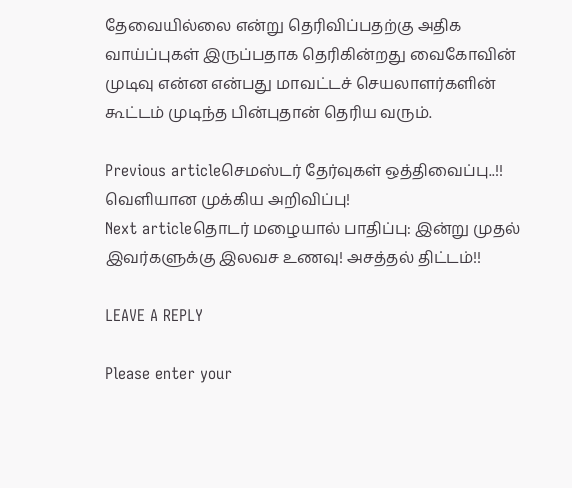தேவையில்லை என்று தெரிவிப்பதற்கு அதிக வாய்ப்புகள் இருப்பதாக தெரிகின்றது வைகோவின் முடிவு என்ன என்பது மாவட்டச் செயலாளர்களின் கூட்டம் முடிந்த பின்புதான் தெரிய வரும்.

Previous articleசெமஸ்டர் தேர்வுகள் ஒத்திவைப்பு..!! வெளியான முக்கிய அறிவிப்பு!
Next articleதொடர் மழையால் பாதிப்பு: இன்று முதல் இவர்களுக்கு இலவச உணவு! அசத்தல் திட்டம்!!

LEAVE A REPLY

Please enter your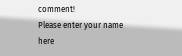comment!
Please enter your name here